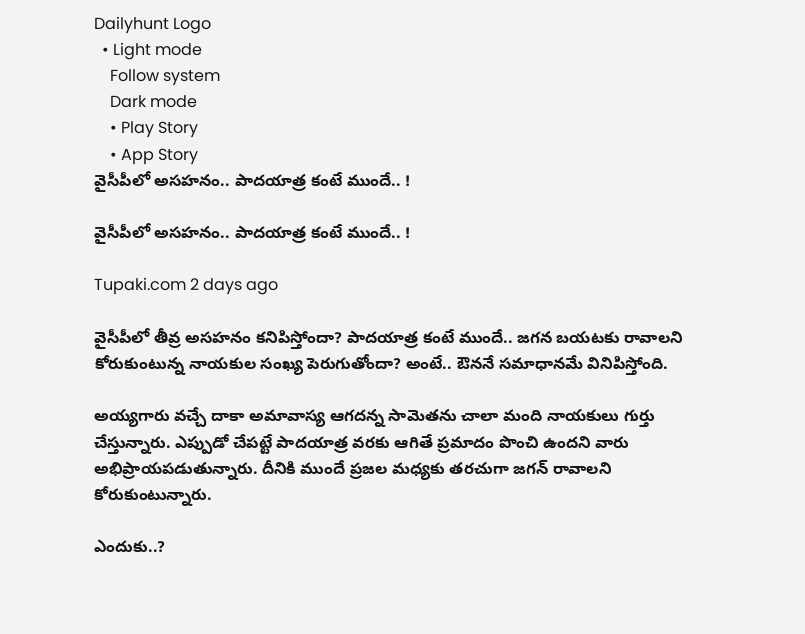Dailyhunt Logo
  • Light mode
    Follow system
    Dark mode
    • Play Story
    • App Story
వైసీపీలో అసహనం.. పాదయాత్ర కంటే ముందే.. !

వైసీపీలో అసహనం.. పాదయాత్ర కంటే ముందే.. !

Tupaki.com 2 days ago

వైసీపీలో తీవ్ర అసహనం కనిపిస్తోందా? పాదయాత్ర కంటే ముందే.. జగన బయటకు రావాలని కోరుకుంటున్న నాయకుల సంఖ్య పెరుగుతోందా? అంటే.. ఔననే సమాధానమే వినిపిస్తోంది.

అయ్యగారు వచ్చే దాకా అమావాస్య ఆగదన్న సామెతను చాలా మంది నాయకులు గుర్తు చేస్తున్నారు. ఎప్పుడో చేపట్టే పాదయాత్ర వరకు ఆగితే ప్రమాదం పొంచి ఉందని వారు అభిప్రాయపడుతున్నారు. దీనికి ముందే ప్రజల మధ్యకు తరచుగా జగన్ రావాలని కోరుకుంటున్నారు.

ఎందుకు..?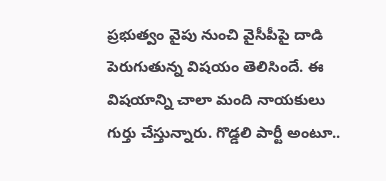ప్రభుత్వం వైపు నుంచి వైసీపీపై దాడి పెరుగుతున్న విషయం తెలిసిందే. ఈ విషయాన్ని చాలా మంది నాయకులు గుర్తు చేస్తున్నారు. గొడ్డలి పార్టీ అంటూ..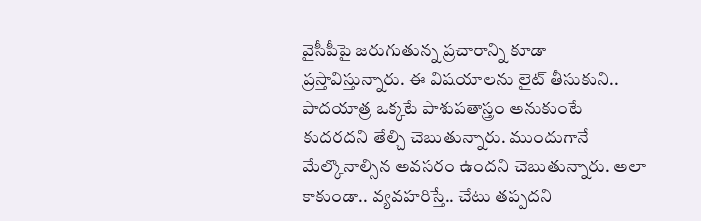వైసీపీపై జరుగుతున్న ప్రచారాన్ని కూడా ప్రస్తావిస్తున్నారు. ఈ విషయాలను లైట్ తీసుకుని.. పాదయాత్ర ఒక్కటే పాశుపతాస్త్రం అనుకుంటే కుదరదని తేల్చి చెబుతున్నారు. ముందుగానే మేల్కొనాల్సిన అవసరం ఉందని చెబుతున్నారు. అలా కాకుండా.. వ్యవహరిస్తే.. చేటు తప్పదని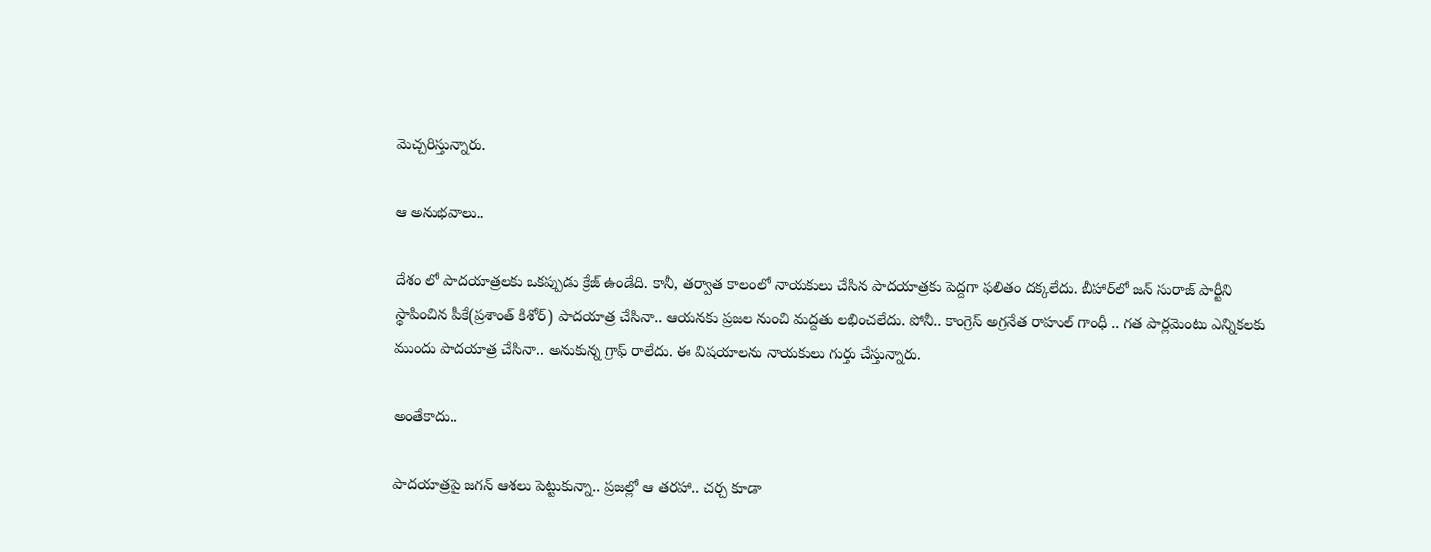మెచ్చరిస్తున్నారు.

ఆ అనుభవాలు..

దేశం లో పాదయాత్రలకు ఒకప్పుడు క్రేజ్ ఉండేది. కానీ, తర్వాత కాలంలో నాయకులు చేసిన పాదయాత్రకు పెద్దగా ఫలితం దక్కలేదు. బీహార్‌లో జన్ సురాజ్ పార్టీని స్థాపించిన పీకే(ప్రశాంత్ కిశోర్‌) పాదయాత్ర చేసినా.. ఆయనకు ప్రజల నుంచి మద్దతు లభించలేదు. పోనీ.. కాంగ్రెస్ అగ్రనేత రాహుల్ గాంధీ .. గత పార్లమెంటు ఎన్నికలకు ముందు పాదయాత్ర చేసినా.. అనుకున్న గ్రాఫ్ రాలేదు. ఈ విషయాలను నాయకులు గుర్తు చేస్తున్నారు.

అంతేకాదు..

పాదయాత్రపై జగన్ ఆశలు పెట్టుకున్నా.. ప్రజల్లో ఆ తరహా.. చర్చ కూడా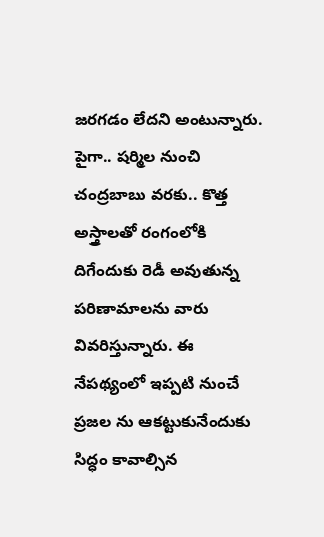జరగడం లేదని అంటున్నారు. పైగా.. షర్మిల నుంచి చంద్రబాబు వరకు.. కొత్త అస్త్రాలతో రంగంలోకి దిగేందుకు రెడీ అవుతున్న పరిణామాలను వారు వివరిస్తున్నారు. ఈ నేపథ్యంలో ఇప్పటి నుంచే ప్రజల ను ఆకట్టుకునేందుకు సిద్ధం కావాల్సిన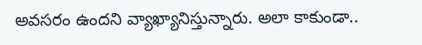అవసరం ఉందని వ్యాఖ్యానిస్తున్నారు. అలా కాకుండా..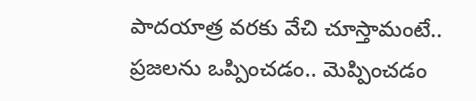పాదయాత్ర వరకు వేచి చూస్తామంటే.. ప్రజలను ఒప్పించడం.. మెప్పించడం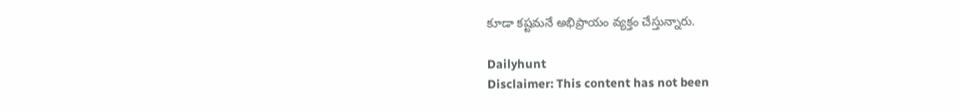కూడా కష్టమనే అభిప్రాయం వ్యక్తం చేస్తున్నారు.

Dailyhunt
Disclaimer: This content has not been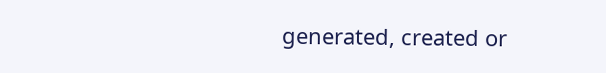generated, created or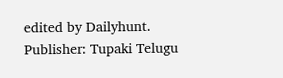edited by Dailyhunt. Publisher: Tupaki Telugu